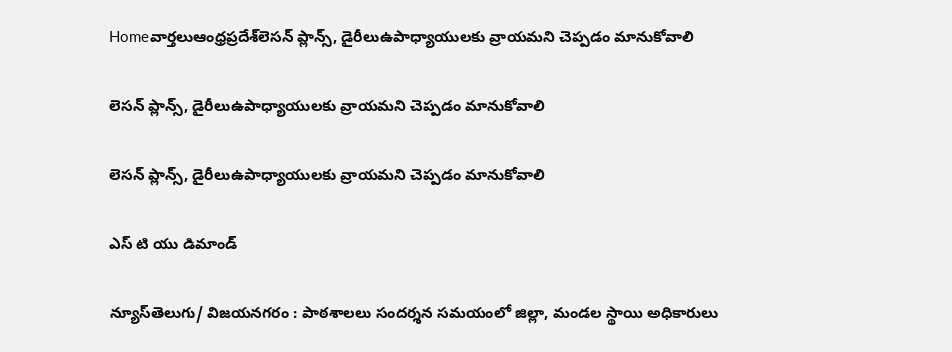Homeవార్తలుఆంధ్రప్రదేశ్‌లెసన్ ప్లాన్స్, డైరీలుఉపాధ్యాయులకు వ్రాయమని చెప్పడం మానుకోవాలి

లెసన్ ప్లాన్స్, డైరీలుఉపాధ్యాయులకు వ్రాయమని చెప్పడం మానుకోవాలి

లెసన్ ప్లాన్స్, డైరీలుఉపాధ్యాయులకు వ్రాయమని చెప్పడం మానుకోవాలి

ఎస్ టి యు డిమాండ్

న్యూస్‌తెలుగు/ విజయనగరం : పాఠశాలలు సందర్శన సమయంలో జిల్లా, మండల స్థాయి అధికారులు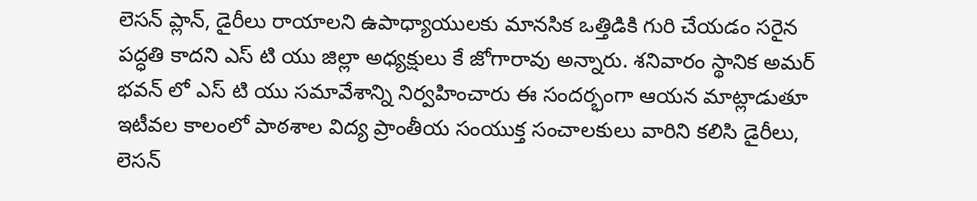లెసన్ ప్లాన్, డైరీలు రాయాలని ఉపాధ్యాయులకు మానసిక ఒత్తిడికి గురి చేయడం సరైన పద్ధతి కాదని ఎస్ టి యు జిల్లా అధ్యక్షులు కే జోగారావు అన్నారు. శనివారం స్థానిక అమర్ భవన్ లో ఎస్ టి యు సమావేశాన్ని నిర్వహించారు ఈ సందర్భంగా ఆయన మాట్లాడుతూ ఇటీవల కాలంలో పాఠశాల విద్య ప్రాంతీయ సంయుక్త సంచాలకులు వారిని కలిసి డైరీలు, లెసన్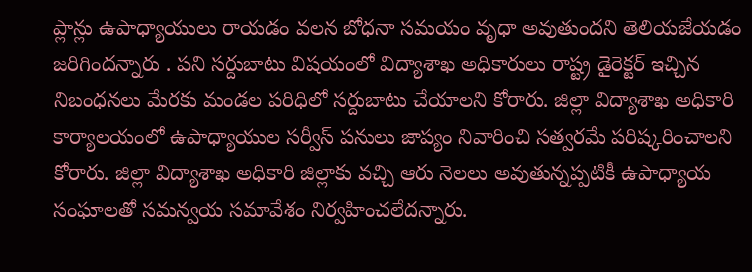ప్లాన్లు ఉపాధ్యాయులు రాయడం వలన బోధనా సమయం వృధా అవుతుందని తెలియజేయడం జరిగిందన్నారు . పని సర్దుబాటు విషయంలో విద్యాశాఖ అధికారులు రాష్ట్ర డైరెక్టర్ ఇచ్చిన నిబంధనలు మేరకు మండల పరిధిలో సర్దుబాటు చేయాలని కోరారు. జిల్లా విద్యాశాఖ అధికారి కార్యాలయంలో ఉపాధ్యాయుల సర్వీస్ పనులు జాప్యం నివారించి సత్వరమే పరిష్కరించాలని కోరారు. జిల్లా విద్యాశాఖ అధికారి జిల్లాకు వచ్చి ఆరు నెలలు అవుతున్నప్పటికీ ఉపాధ్యాయ సంఘాలతో సమన్వయ సమావేశం నిర్వహించలేదన్నారు.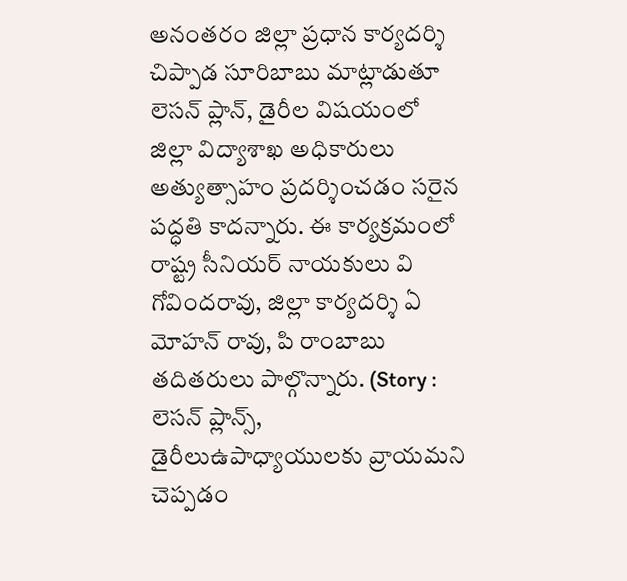అనంతరం జిల్లా ప్రధాన కార్యదర్శి చిప్పాడ సూరిబాబు మాట్లాడుతూ లెసన్ ప్లాన్, డైరీల విషయంలో జిల్లా విద్యాశాఖ అధికారులు అత్యుత్సాహం ప్రదర్శించడం సరైన పద్ధతి కాదన్నారు. ఈ కార్యక్రమంలో రాష్ట్ర సీనియర్ నాయకులు వి గోవిందరావు, జిల్లా కార్యదర్శి ఏ మోహన్ రావు, పి రాంబాబు తదితరులు పాల్గొన్నారు. (Story : లెసన్ ప్లాన్స్, డైరీలుఉపాధ్యాయులకు వ్రాయమని చెప్పడం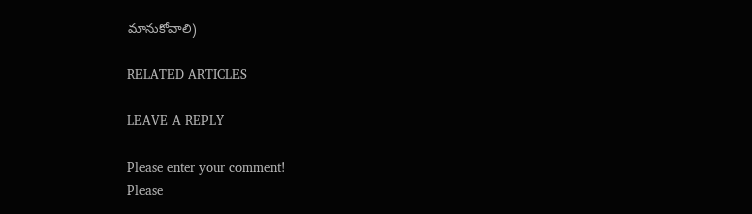మానుకోవాలి)

RELATED ARTICLES

LEAVE A REPLY

Please enter your comment!
Please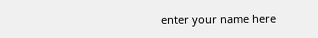enter your name here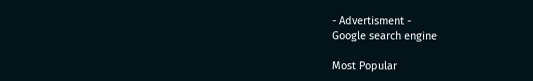- Advertisment -
Google search engine

Most Popular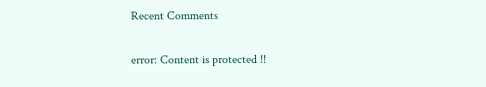Recent Comments

error: Content is protected !!